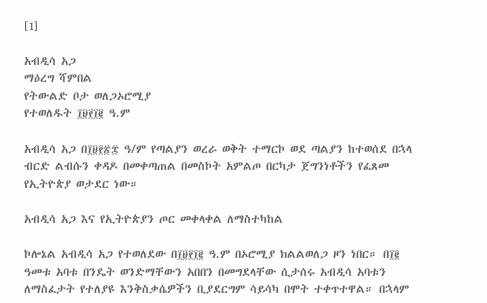[1]

አብዲሳ አጋ
ማዕረግ ሻምበል
የትውልድ ቦታ ወለጋኦሮሚያ
የተወለዱት ፲፱፻፲፪ ዓ.ም

አብዲሳ አጋ በ፲፱፻፳፰ ዓ/ም የጣልያን ወረራ ወቅት ተማርኮ ወደ ጣልያን ከተወሰደ በኋላ ብርድ ልብሱን ቀዳዶ በመቀጣጠል በመስኮት አምልጦ በርካታ ጀግንነቶችን የፈጸመ የኢትዮጵያ ወታደር ነው።

አብዲሳ አጋ እና የኢትዮጵያን ጦር መቀላቀል ለማስተካከል

ኮሎኔል አብዲሳ አጋ የተወለደው በ፲፱፻፲፪ ዓ.ም በኦሮሚያ ክልልወለጋ ዞን ነበር። በ፲፪ ዓመቱ አባቱ በንዴት ወንድማቸውን አበበን በመግደላቸው ሲታሰሩ አብዲሳ አባቱን ለማስፈታት የተለያዩ እንቅስቃሴዎችን ቢያደርግም ሳይሳካ በሞት ተቀጥተዋል። በኋላም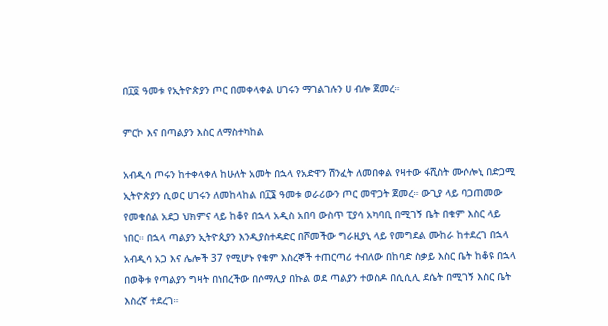በ፲፬ ዓመቱ የኢትዮጵያን ጦር በመቀላቀል ሀገሩን ማገልገሉን ሀ ብሎ ጀመረ።

ምርኮ እና በጣልያን እስር ለማስተካከል

አብዲሳ ጦሩን ከተቀላቀለ ከሁለት አመት በኋላ የአድዋን ሽንፈት ለመበቀል የዛተው ፋሺስት ሙሶሎኒ በድጋሚ ኢትዮጵያን ሲወር ሀገሩን ለመከላከል በ፲፮ ዓመቱ ወራሪውን ጦር መዋጋት ጀመረ። ውጊያ ላይ ባጋጠመው የመቁሰል አደጋ ህክምና ላይ ከቆየ በኋላ አዲስ አበባ ውስጥ ፒያሳ አካባቢ በሚገኝ ቤት በቁም እስር ላይ ነበር። በኋላ ጣልያን ኢትዮጲያን እንዲያስተዳድር በሾመችው ግራዚያኒ ላይ የመግደል ሙከራ ከተደረገ በኋላ አብዲሳ አጋ እና ሌሎች 37 የሚሆኑ የቁም እስረኞች ተጠርጣሪ ተብለው በከባድ ስቃይ እስር ቤት ከቆዩ በኋላ በወቅቱ የጣልያን ግዛት በነበረችው በሶማሊያ በኩል ወደ ጣልያን ተወስዶ በሲሲሊ ደሴት በሚገኝ እስር ቤት እስረኛ ተደረገ።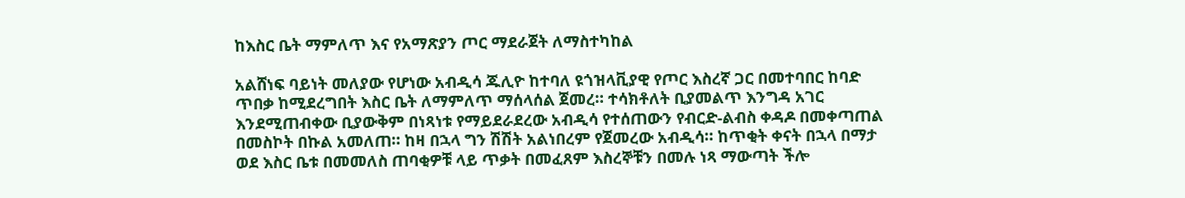ከእስር ቤት ማምለጥ እና የአማጽያን ጦር ማደራጀት ለማስተካከል

አልሸነፍ ባይነት መለያው የሆነው አብዲሳ ጁሊዮ ከተባለ ዩጎዝላቪያዊ የጦር እስረኛ ጋር በመተባበር ከባድ ጥበቃ ከሚደረግበት እስር ቤት ለማምለጥ ማሰላሰል ጀመረ። ተሳክቶለት ቢያመልጥ እንግዳ አገር እንደሚጠብቀው ቢያውቅም በነጻነቱ የማይደራደረው አብዲሳ የተሰጠውን የብርድ-ልብስ ቀዳዶ በመቀጣጠል በመስኮት በኩል አመለጠ። ከዛ በኋላ ግን ሽሽት አልነበረም የጀመረው አብዲሳ። ከጥቂት ቀናት በኋላ በማታ ወደ እስር ቤቱ በመመለስ ጠባቂዎቹ ላይ ጥቃት በመፈጸም እስረኞቹን በመሉ ነጻ ማውጣት ችሎ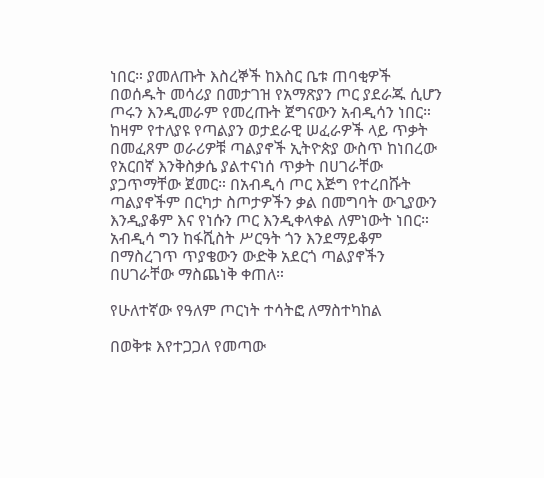ነበር። ያመለጡት እስረኞች ከእስር ቤቱ ጠባቂዎች በወሰዱት መሳሪያ በመታገዝ የአማጽያን ጦር ያደራጁ ሲሆን ጦሩን እንዲመራም የመረጡት ጀግናውን አብዲሳን ነበር። ከዛም የተለያዩ የጣልያን ወታደራዊ ሠፈራዎች ላይ ጥቃት በመፈጸም ወራሪዎቹ ጣልያኖች ኢትዮጵያ ውስጥ ከነበረው የአርበኛ እንቅስቃሴ ያልተናነሰ ጥቃት በሀገራቸው ያጋጥማቸው ጀመር። በአብዲሳ ጦር እጅግ የተረበሹት ጣልያኖችም በርካታ ስጦታዎችን ቃል በመግባት ውጊያውን እንዲያቆም እና የነሱን ጦር እንዲቀላቀል ለምነውት ነበር። አብዲሳ ግን ከፋሺስት ሥርዓት ጎን እንደማይቆም በማስረገጥ ጥያቄውን ውድቅ አደርጎ ጣልያኖችን በሀገራቸው ማስጨነቅ ቀጠለ።

የሁለተኛው የዓለም ጦርነት ተሳትፎ ለማስተካከል

በወቅቱ እየተጋጋለ የመጣው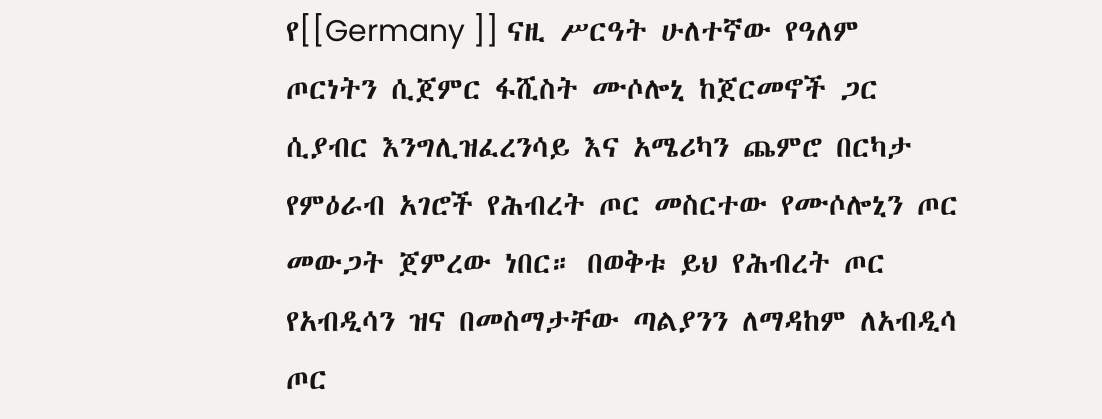የ[[Germany ]] ናዚ ሥርዓት ሁለተኛው የዓለም ጦርነትን ሲጀምር ፋሺስት ሙሶሎኒ ከጀርመኖች ጋር ሲያብር እንግሊዝፈረንሳይ እና አሜሪካን ጨምሮ በርካታ የምዕራብ አገሮች የሕብረት ጦር መስርተው የሙሶሎኒን ጦር መውጋት ጀምረው ነበር። በወቅቱ ይህ የሕብረት ጦር የአብዲሳን ዝና በመስማታቸው ጣልያንን ለማዳከም ለአብዲሳ ጦር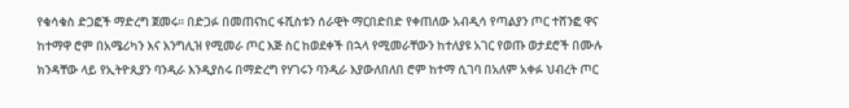የቁሳቁስ ድጋፎች ማድረግ ጀመሩ። በድጋፉ በመጠናከር ፋሺስቱን ሰራዊት ማርበድበድ የቀጠለው አብዲሳ የጣልያን ጦር ተሸንፎ ዋና ከተማዋ ሮም በአሜሪካን እና እንግሊዝ የሚመራ ጦር እጅ ስር ከወደቀች በኋላ የሚመራቸውን ከተለያዩ አገር የወጡ ወታደሮች በሙሉ ክንዳቸው ላይ የኢትዮጲያን ባንዲራ እንዲያስሩ በማድረግ የሃገሩን ባንዲራ እያውለበለበ ሮም ከተማ ሲገባ በአለም አቀፉ ህብረት ጦር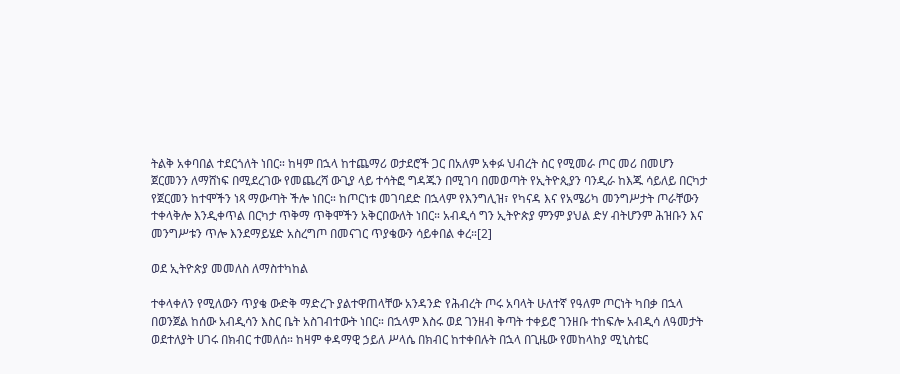ትልቅ አቀባበል ተደርጎለት ነበር። ከዛም በኋላ ከተጨማሪ ወታደሮች ጋር በአለም አቀፉ ህብረት ስር የሚመራ ጦር መሪ በመሆን ጀርመንን ለማሸነፍ በሚደረገው የመጨረሻ ውጊያ ላይ ተሳትፎ ግዳጁን በሚገባ በመወጣት የኢትዮጲያን ባንዲራ ከእጁ ሳይለይ በርካታ የጀርመን ከተሞችን ነጻ ማውጣት ችሎ ነበር። ከጦርነቱ መገባደድ በኋላም የእንግሊዝ፣ የካናዳ እና የአሜሪካ መንግሥታት ጦራቸውን ተቀላቅሎ እንዲቀጥል በርካታ ጥቅማ ጥቅሞችን አቅርበውለት ነበር። አብዲሳ ግን ኢትዮጵያ ምንም ያህል ድሃ ብትሆንም ሕዝቡን እና መንግሥቱን ጥሎ እንደማይሄድ አስረግጦ በመናገር ጥያቄውን ሳይቀበል ቀረ።[2]

ወደ ኢትዮጵያ መመለስ ለማስተካከል

ተቀላቀለን የሚለውን ጥያቄ ውድቅ ማድረጉ ያልተዋጠላቸው አንዳንድ የሕብረት ጦሩ አባላት ሁለተኛ የዓለም ጦርነት ካበቃ በኋላ በወንጀል ከሰው አብዲሳን እስር ቤት አስገብተውት ነበር። በኋላም እስሩ ወደ ገንዘብ ቅጣት ተቀይሮ ገንዘቡ ተከፍሎ አብዲሳ ለዓመታት ወደተለያት ሀገሩ በክብር ተመለሰ። ከዛም ቀዳማዊ ኃይለ ሥላሴ በክብር ከተቀበሉት በኋላ በጊዜው የመከላከያ ሚኒስቴር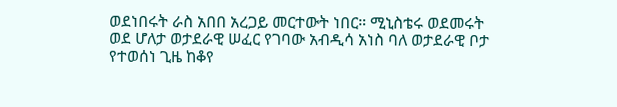ወደነበሩት ራስ አበበ አረጋይ መርተውት ነበር። ሚኒስቴሩ ወደመሩት ወደ ሆለታ ወታደራዊ ሠፈር የገባው አብዲሳ አነስ ባለ ወታደራዊ ቦታ የተወሰነ ጊዜ ከቆየ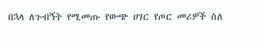በኋላ ለጉብኝት የሚመጡ የውጭ ሀገር የጦር መሪዎች ስለ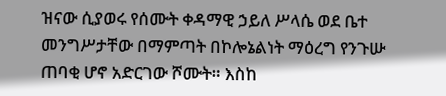ዝናው ሲያወሩ የሰሙት ቀዳማዊ ኃይለ ሥላሴ ወደ ቤተ መንግሥታቸው በማምጣት በኮሎኔልነት ማዕረግ የንጉሡ ጠባቂ ሆኖ አድርገው ሾሙት። እስከ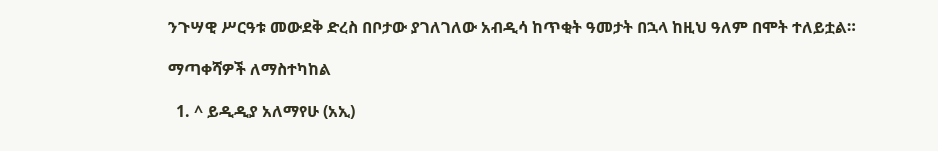ንጉሣዊ ሥርዓቱ መውደቅ ድረስ በቦታው ያገለገለው አብዲሳ ከጥቂት ዓመታት በኋላ ከዚህ ዓለም በሞት ተለይቷል።

ማጣቀሻዎች ለማስተካከል

  1. ^ ይዲዲያ አለማየሁ (አኢ)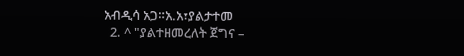አብዲሳ አጋ።አ.አ፣ያልታተመ
  2. ^ "ያልተዘመረለት ጀግና –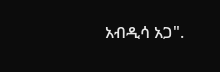አብዲሳ አጋ".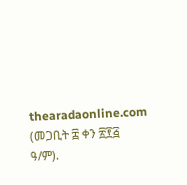thearadaonline.com (መጋቢት ፰ ቀን ፳፻፭ ዓ/ም).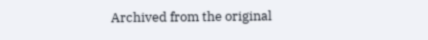Archived from the original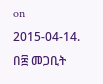on 2015-04-14. በ፰ መጋቢት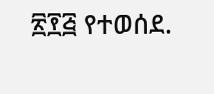፳፻፭ የተወሰደ.